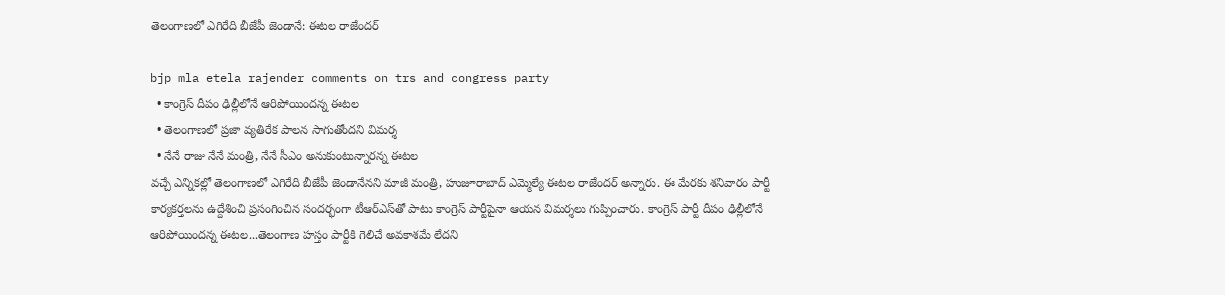తెలంగాణ‌లో ఎగిరేది బీజేపీ జెండానే: ఈట‌ల రాజేంద‌ర్‌

bjp mla etela rajender comments on trs and congress party
  • కాంగ్రెస్ దీపం ఢిల్లీలోనే ఆరిపోయిందన్న ఈటల
  • తెలంగాణ‌లో ప్ర‌జా వ్య‌తిరేక పాల‌న‌ సాగుతోందని విమర్శ
  • నేనే రాజు నేనే మంత్రి, నేనే సీఎం అనుకుంటున్నార‌న్న ఈట‌ల‌
వ‌చ్చే ఎన్నిక‌ల్లో తెలంగాణ‌లో ఎగిరేది బీజేపీ జెండానేన‌ని మాజీ మంత్రి, హుజూరాబాద్ ఎమ్మెల్యే ఈట‌ల రాజేంద‌ర్ అన్నారు. ఈ మేర‌కు శ‌నివారం పార్టీ కార్య‌క‌ర్త‌ల‌ను ఉద్దేశించి ప్ర‌సంగించిన సంద‌ర్భంగా టీఆర్ఎస్‌తో పాటు కాంగ్రెస్ పార్టీపైనా ఆయ‌న విమ‌ర్శ‌లు గుప్పించారు. కాంగ్రెస్ పార్టీ దీపం ఢిల్లీలోనే ఆరిపోయింద‌న్న ఈట‌ల...తెలంగాణ హ‌స్తం పార్టీకి గెలిచే అవ‌కాశ‌మే లేద‌ని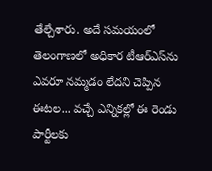తేల్చేశారు. అదే స‌మ‌యంలో తెలంగాణ‌లో అధికార టీఆర్ఎస్‌ను ఎవ‌రూ న‌మ్మ‌డం లేద‌ని చెప్పిన ఈట‌ల‌... వ‌చ్చే ఎన్నిక‌ల్లో ఈ రెండు పార్టీల‌కు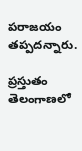ప‌రాజ‌యం త‌ప్ప‌ద‌న్నారు.

ప్ర‌స్తుతం తెలంగాణలో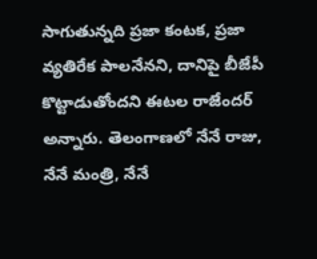సాగుతున్న‌ది ప్ర‌జా కంట‌క‌, ప్ర‌జా వ్య‌తిరేక పాల‌నేన‌ని, దానిపై బీజేపీ కొట్టాడుతోంద‌ని ఈట‌ల రాజేంద‌ర్ అన్నారు. తెలంగాణ‌లో నేనే రాజు, నేనే మంత్రి, నేనే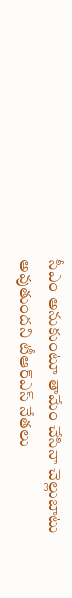సీఎం అనుకుంటూ తామేం చేసినా చెల్లుబాటు అవుతుంద‌ని టీఆర్ఎస్ నేతలు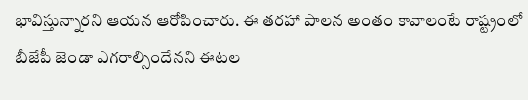భావిస్తున్నార‌ని ఆయ‌న ఆరోపించారు. ఈ త‌ర‌హా పాల‌న అంతం కావాలంటే రాష్ట్రంలో బీజేపీ జెండా ఎగ‌రాల్సిందేన‌ని ఈట‌ల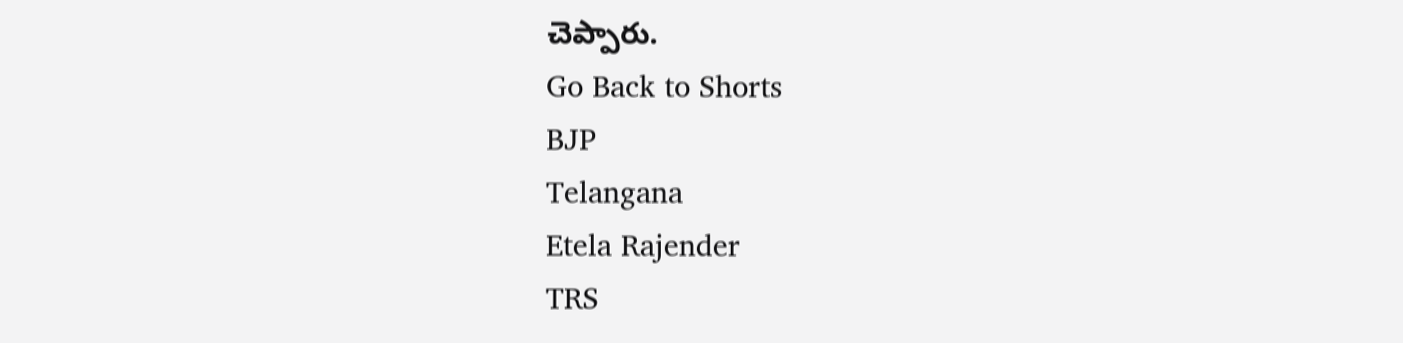చెప్పారు.
Go Back to Shorts
BJP
Telangana
Etela Rajender
TRS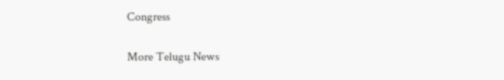Congress

More Telugu News